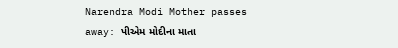Narendra Modi Mother passes away: પીએમ મોદીના માતા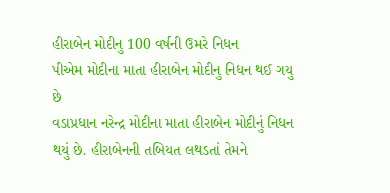હીરાબેન મોદીનુ 100 વર્ષની ઉમરે નિધન
પીએમ મોદીના માતા હીરાબેન મોદીનુ નિધન થઈ ગયુ છે
વડાપ્રધાન નરેન્દ્ર મોદીના માતા હીરાબેન મોદીનું નિધન થયું છે. હીરાબેનની તબિયત લથડતાં તેમને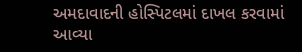અમદાવાદની હોસ્પિટલમાં દાખલ કરવામાં આવ્યા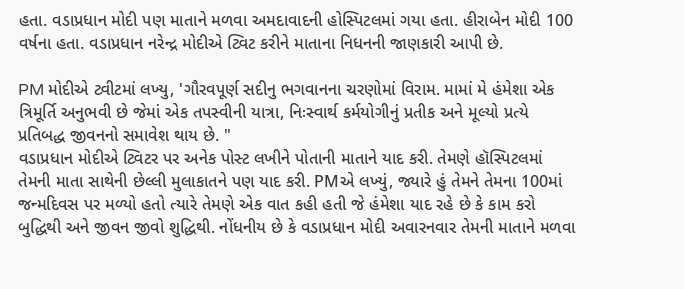હતા. વડાપ્રધાન મોદી પણ માતાને મળવા અમદાવાદની હોસ્પિટલમાં ગયા હતા. હીરાબેન મોદી 100 વર્ષના હતા. વડાપ્રધાન નરેન્દ્ર મોદીએ ટ્વિટ કરીને માતાના નિધનની જાણકારી આપી છે.

PM મોદીએ ટ્વીટમાં લખ્યુ, 'ગૌરવપૂર્ણ સદીનુ ભગવાનના ચરણોમાં વિરામ. મામાં મે હંમેશા એક ત્રિમૂર્તિ અનુભવી છે જેમાં એક તપસ્વીની યાત્રા, નિઃસ્વાર્થ કર્મયોગીનું પ્રતીક અને મૂલ્યો પ્રત્યે પ્રતિબદ્ધ જીવનનો સમાવેશ થાય છે. "
વડાપ્રધાન મોદીએ ટ્વિટર પર અનેક પોસ્ટ લખીને પોતાની માતાને યાદ કરી. તેમણે હૉસ્પિટલમાં તેમની માતા સાથેની છેલ્લી મુલાકાતને પણ યાદ કરી. PMએ લખ્યું, જ્યારે હું તેમને તેમના 100માં જન્મદિવસ પર મળ્યો હતો ત્યારે તેમણે એક વાત કહી હતી જે હંમેશા યાદ રહે છે કે કામ કરો બુદ્ધિથી અને જીવન જીવો શુદ્ધિથી. નોંધનીય છે કે વડાપ્રધાન મોદી અવારનવાર તેમની માતાને મળવા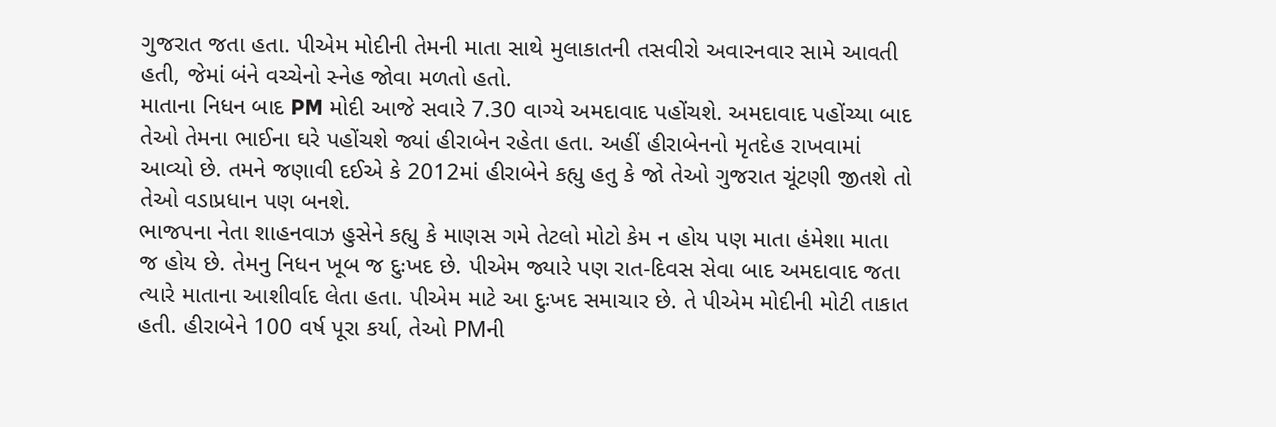ગુજરાત જતા હતા. પીએમ મોદીની તેમની માતા સાથે મુલાકાતની તસવીરો અવારનવાર સામે આવતી હતી, જેમાં બંને વચ્ચેનો સ્નેહ જોવા મળતો હતો.
માતાના નિધન બાદ PM મોદી આજે સવારે 7.30 વાગ્યે અમદાવાદ પહોંચશે. અમદાવાદ પહોંચ્યા બાદ તેઓ તેમના ભાઈના ઘરે પહોંચશે જ્યાં હીરાબેન રહેતા હતા. અહીં હીરાબેનનો મૃતદેહ રાખવામાં આવ્યો છે. તમને જણાવી દઈએ કે 2012માં હીરાબેને કહ્યુ હતુ કે જો તેઓ ગુજરાત ચૂંટણી જીતશે તો તેઓ વડાપ્રધાન પણ બનશે.
ભાજપના નેતા શાહનવાઝ હુસેને કહ્યુ કે માણસ ગમે તેટલો મોટો કેમ ન હોય પણ માતા હંમેશા માતા જ હોય છે. તેમનુ નિધન ખૂબ જ દુઃખદ છે. પીએમ જ્યારે પણ રાત-દિવસ સેવા બાદ અમદાવાદ જતા ત્યારે માતાના આશીર્વાદ લેતા હતા. પીએમ માટે આ દુઃખદ સમાચાર છે. તે પીએમ મોદીની મોટી તાકાત હતી. હીરાબેને 100 વર્ષ પૂરા કર્યા, તેઓ PMની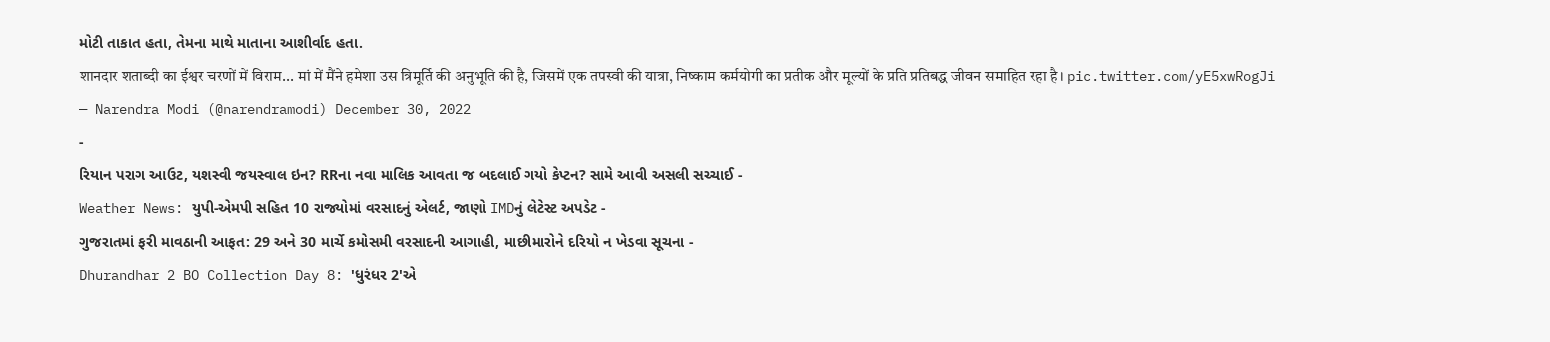મોટી તાકાત હતા, તેમના માથે માતાના આશીર્વાદ હતા.
शानदार शताब्दी का ईश्वर चरणों में विराम... मां में मैंने हमेशा उस त्रिमूर्ति की अनुभूति की है, जिसमें एक तपस्वी की यात्रा, निष्काम कर्मयोगी का प्रतीक और मूल्यों के प्रति प्रतिबद्ध जीवन समाहित रहा है। pic.twitter.com/yE5xwRogJi
— Narendra Modi (@narendramodi) December 30, 2022
-
રિયાન પરાગ આઉટ, યશસ્વી જયસ્વાલ ઇન? RRના નવા માલિક આવતા જ બદલાઈ ગયો કેપ્ટન? સામે આવી અસલી સચ્ચાઈ -
Weather News: યુપી-એમપી સહિત 10 રાજ્યોમાં વરસાદનું એલર્ટ, જાણો IMDનું લેટેસ્ટ અપડેટ -
ગુજરાતમાં ફરી માવઠાની આફત: 29 અને 30 માર્ચે કમોસમી વરસાદની આગાહી, માછીમારોને દરિયો ન ખેડવા સૂચના -
Dhurandhar 2 BO Collection Day 8: 'ધુરંધર 2'એ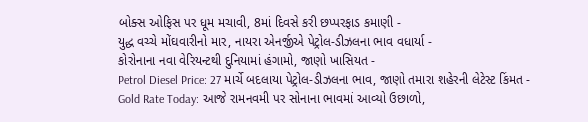બોક્સ ઓફિસ પર ધૂમ મચાવી, 8માં દિવસે કરી છપ્પરફાડ કમાણી -
યુદ્ધ વચ્ચે મોંઘવારીનો માર, નાયરા એનર્જીએ પેટ્રોલ-ડીઝલના ભાવ વધાર્યા -
કોરોનાના નવા વેરિયન્ટથી દુનિયામાં હંગામો, જાણો ખાસિયત -
Petrol Diesel Price: 27 માર્ચે બદલાયા પેટ્રોલ-ડીઝલના ભાવ, જાણો તમારા શહેરની લેટેસ્ટ કિંમત -
Gold Rate Today: આજે રામનવમી પર સોનાના ભાવમાં આવ્યો ઉછાળો,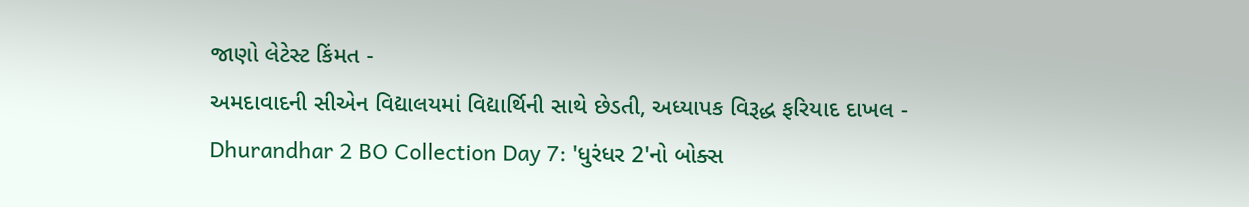જાણો લેટેસ્ટ કિંમત -
અમદાવાદની સીએન વિદ્યાલયમાં વિદ્યાર્થિની સાથે છેડતી, અધ્યાપક વિરૂદ્ધ ફરિયાદ દાખલ -
Dhurandhar 2 BO Collection Day 7: 'ધુરંધર 2'નો બોક્સ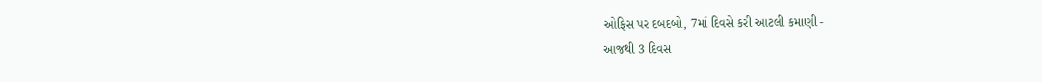ઓફિસ પર દબદબો, 7માં દિવસે કરી આટલી કમાણી -
આજથી 3 દિવસ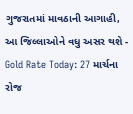ગુજરાતમાં માવઠાની આગાહી, આ જિલ્લાઓને વધુ અસર થશે -
Gold Rate Today: 27 માર્ચના રોજ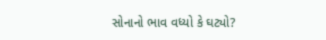સોનાનો ભાવ વધ્યો કે ઘટ્યો?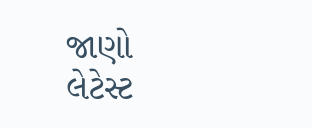જાણો લેટેસ્ટ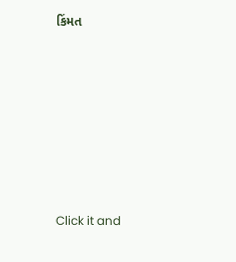કિંમત








Click it and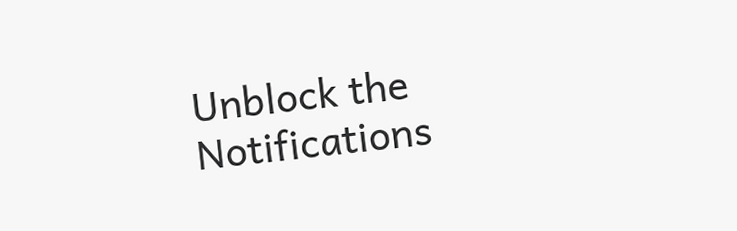Unblock the Notifications